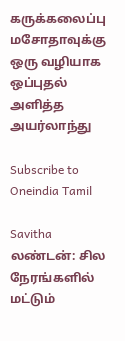கருக்கலைப்பு மசோதாவுக்கு ஒரு வழியாக ஒப்புதல் அளித்த அயர்லாந்து

Subscribe to Oneindia Tamil

Savitha
லண்டன்: சில நேரங்களில் மட்டும்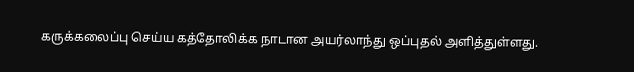கருக்கலைப்பு செய்ய கத்தோலிக்க நாடான அயர்லாந்து ஒப்புதல் அளித்துள்ளது.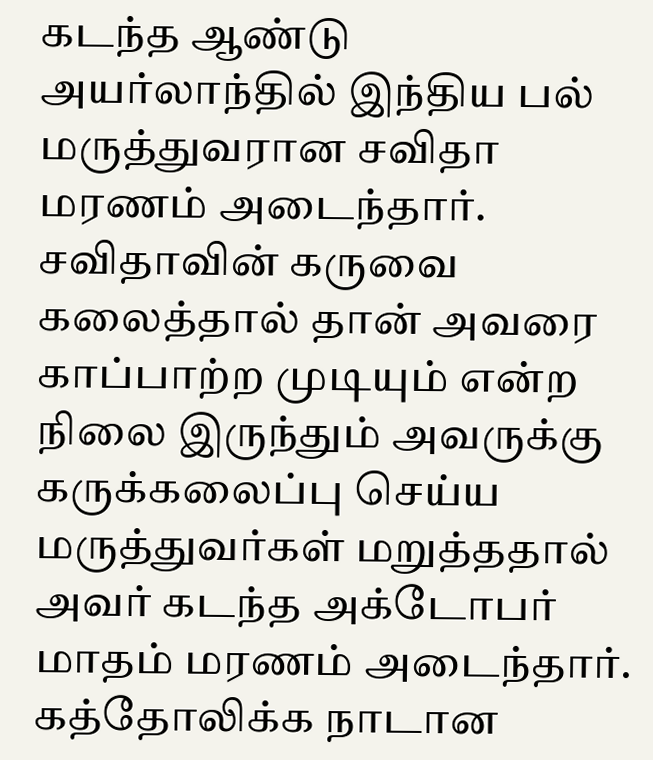கடந்த ஆண்டு அயர்லாந்தில் இந்திய பல் மருத்துவரான சவிதா மரணம் அடைந்தார். சவிதாவின் கருவை கலைத்தால் தான் அவரை காப்பாற்ற முடியும் என்ற நிலை இருந்தும் அவருக்கு கருக்கலைப்பு செய்ய மருத்துவர்கள் மறுத்ததால் அவர் கடந்த அக்டோபர் மாதம் மரணம் அடைந்தார். கத்தோலிக்க நாடான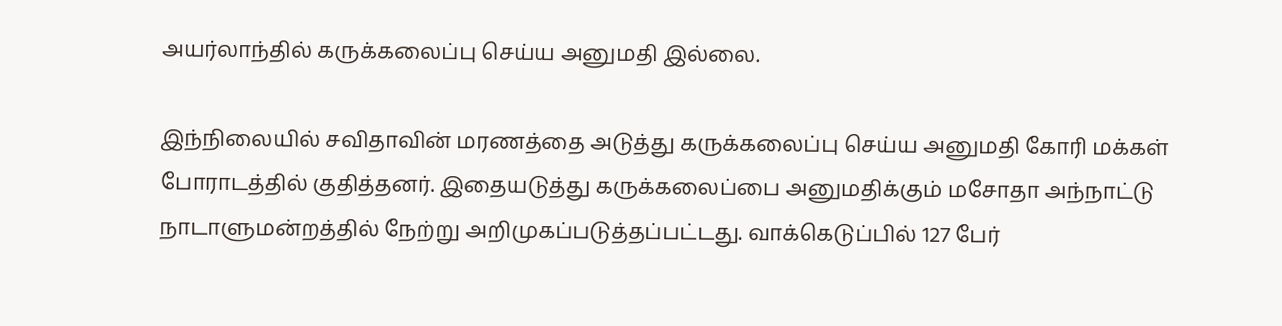அயர்லாந்தில் கருக்கலைப்பு செய்ய அனுமதி இல்லை.

இந்நிலையில் சவிதாவின் மரணத்தை அடுத்து கருக்கலைப்பு செய்ய அனுமதி கோரி மக்கள் போராடத்தில் குதித்தனர். இதையடுத்து கருக்கலைப்பை அனுமதிக்கும் மசோதா அந்நாட்டு நாடாளுமன்றத்தில் நேற்று அறிமுகப்படுத்தப்பட்டது. வாக்கெடுப்பில் 127 பேர்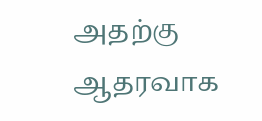அதற்கு ஆதரவாக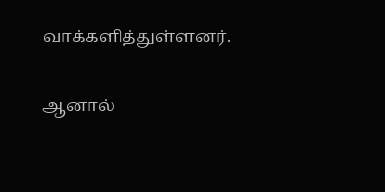வாக்களித்துள்ளனர்.

ஆனால்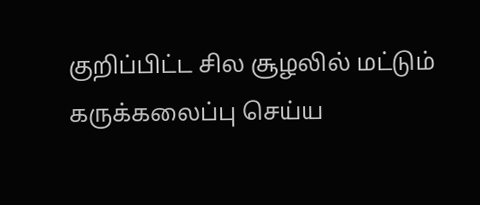குறிப்பிட்ட சில சூழலில் மட்டும் கருக்கலைப்பு செய்ய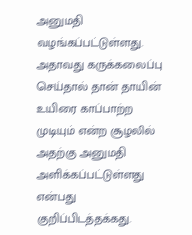அனுமதி வழங்கப்பட்டுள்ளது. அதாவது கருக்கலைப்பு செய்தால் தான் தாயின் உயிரை காப்பாற்ற முடியும் என்ற சூழலில் அதற்கு அனுமதி அளிக்கப்பட்டுள்ளது என்பது குறிப்பிடத்தக்கது.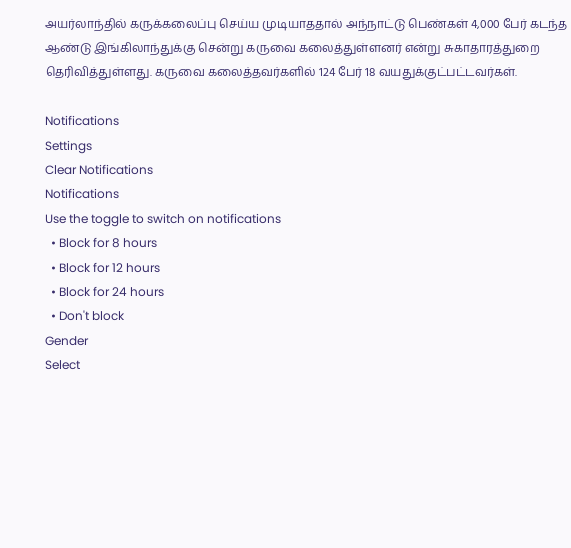அயர்லாந்தில் கருக்கலைப்பு செய்ய முடியாததால் அந்நாட்டு பெண்கள் 4,000 பேர் கடந்த ஆண்டு இங்கிலாந்துக்கு சென்று கருவை கலைத்துள்ளனர் என்று சுகாதாரத்துறை தெரிவித்துள்ளது. கருவை கலைத்தவர்களில் 124 பேர் 18 வயதுக்குட்பட்டவர்கள்.

Notifications
Settings
Clear Notifications
Notifications
Use the toggle to switch on notifications
  • Block for 8 hours
  • Block for 12 hours
  • Block for 24 hours
  • Don't block
Gender
Select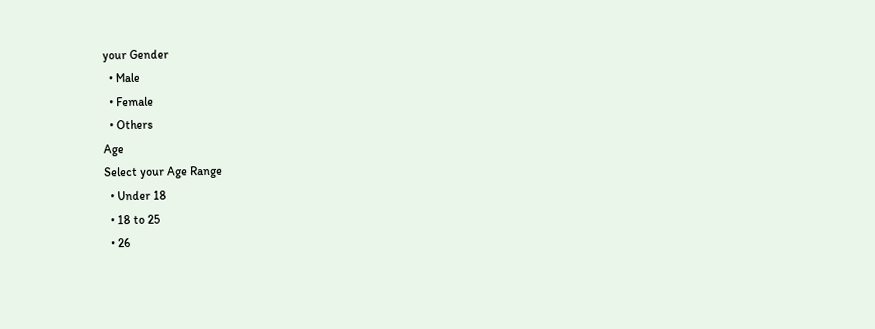your Gender
  • Male
  • Female
  • Others
Age
Select your Age Range
  • Under 18
  • 18 to 25
  • 26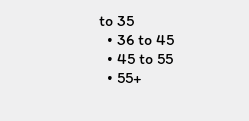to 35
  • 36 to 45
  • 45 to 55
  • 55+